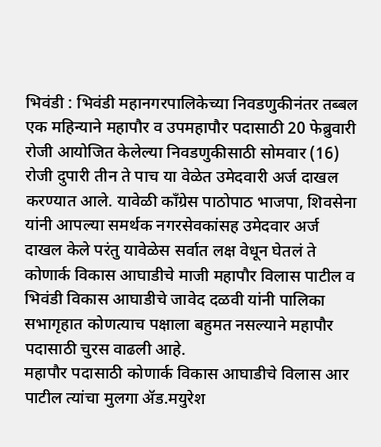भिवंडी : भिवंडी महानगरपालिकेच्या निवडणुकीनंतर तब्बल एक महिन्याने महापौर व उपमहापौर पदासाठी 20 फेब्रुवारी रोजी आयोजित केलेल्या निवडणुकीसाठी सोमवार (16) रोजी दुपारी तीन ते पाच या वेळेत उमेदवारी अर्ज दाखल करण्यात आले. यावेळी काँग्रेस पाठोपाठ भाजपा, शिवसेना यांनी आपल्या समर्थक नगरसेवकांसह उमेदवार अर्ज दाखल केले परंतु यावेळेस सर्वात लक्ष वेधून घेतलं ते कोणार्क विकास आघाडीचे माजी महापौर विलास पाटील व भिवंडी विकास आघाडीचे जावेद दळवी यांनी पालिका सभागृहात कोणत्याच पक्षाला बहुमत नसल्याने महापौर पदासाठी चुरस वाढली आहे.
महापौर पदासाठी कोणार्क विकास आघाडीचे विलास आर पाटील त्यांचा मुलगा ॲड.मयुरेश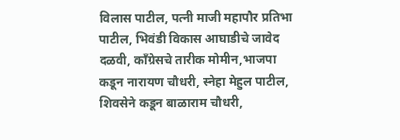विलास पाटील, पत्नी माजी महापौर प्रतिभा पाटील, भिवंडी विकास आघाडीचे जावेद दळवी, काँग्रेसचे तारीक मोमीन,भाजपा कडून नारायण चौधरी, स्नेहा मेहुल पाटील, शिवसेने कडून बाळाराम चौधरी,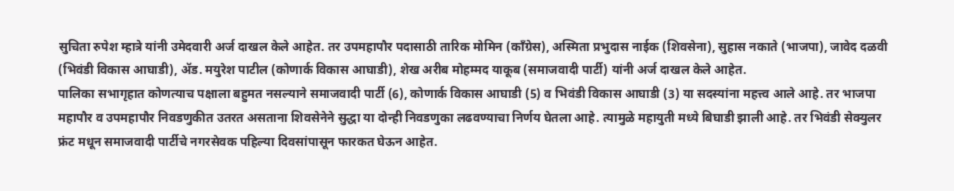सुचिता रुपेश म्हात्रे यांनी उमेदवारी अर्ज दाखल केले आहेत. तर उपमहापौर पदासाठी तारिक मोमिन (काँग्रेस), अस्मिता प्रभुदास नाईक (शिवसेना), सुहास नकाते (भाजपा), जावेद दळवी (भिवंडी विकास आघाडी), ॲड. मयुरेश पाटील (कोणार्क विकास आघाडी), शेख अरीब मोहम्मद याकूब (समाजवादी पार्टी) यांनी अर्ज दाखल केले आहेत.
पालिका सभागृहात कोणत्याच पक्षाला बहुमत नसल्याने समाजवादी पार्टी (6), कोणार्क विकास आघाडी (5) व भिवंडी विकास आघाडी (3) या सदस्यांना महत्त्व आले आहे. तर भाजपा महापौर व उपमहापौर निवडणुकीत उतरत असताना शिवसेनेने सुद्धा या दोन्ही निवडणुका लढवण्याचा निर्णय घेतला आहे. त्यामुळे महायुती मध्ये बिघाडी झाली आहे. तर भिवंडी सेक्युलर फ्रंट मधून समाजवादी पार्टीचे नगरसेवक पहिल्या दिवसांपासून फारकत घेऊन आहेत.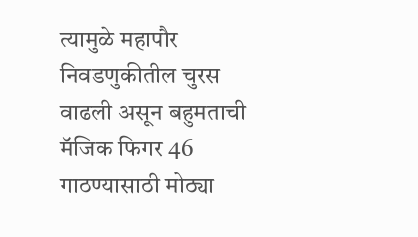त्यामुळे महापौर निवडणुकीतील चुरस वाढली असून बहुमताची मॅजिक फिगर 46 गाठण्यासाठी मोठ्या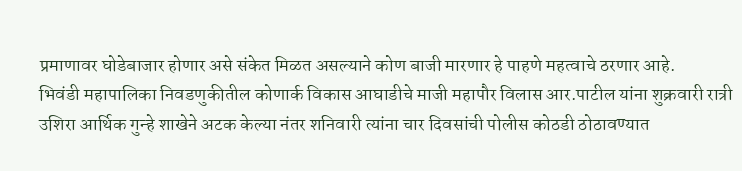प्रमाणावर घोडेबाजार होणार असे संकेत मिळत असल्याने कोण बाजी मारणार हे पाहणे महत्वाचे ठरणार आहे.
भिवंडी महापालिका निवडणुकीतील कोणार्क विकास आघाडीचे माजी महापौर विलास आर.पाटील यांना शुक्रवारी रात्री उशिरा आर्थिक गुन्हे शाखेने अटक केल्या नंतर शनिवारी त्यांना चार दिवसांची पोलीस कोठडी ठोठावण्यात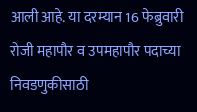आली आहे. या दरम्यान 16 फेब्रुवारी रोजी महापौर व उपमहापौर पदाच्या निवडणुकीसाठी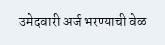उमेदवारी अर्ज भरण्याची वेळ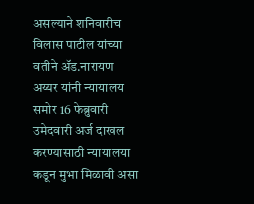असल्याने शनिवारीच विलास पाटील यांच्या वतीने ॲड.नारायण अय्यर यांनी न्यायालय समोर 16 फेब्रुवारी उमेदवारी अर्ज दाखल करण्यासाठी न्यायालया कडून मुभा मिळावी असा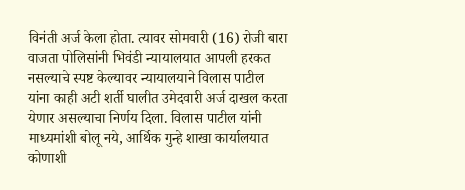विनंती अर्ज केला होता. त्यावर सोमवारी (16) रोजी बारा वाजता पोलिसांनी भिवंडी न्यायालयात आपली हरकत नसल्याचे स्पष्ट केल्यावर न्यायालयाने विलास पाटील
यांना काही अटी शर्ती घालीत उमेदवारी अर्ज दाखल करता येणार असल्याचा निर्णय दिला. विलास पाटील यांनी माध्यमांशी बोलू नये, आर्थिक गुन्हे शाखा कार्यालयात कोणाशी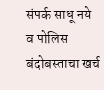संपर्क साधू नये व पोलिस बंदोबस्ताचा खर्च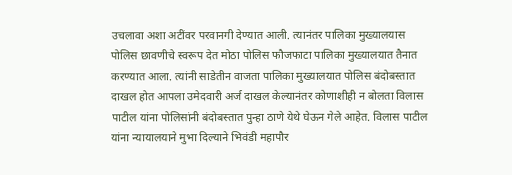उचलावा अशा अटींवर परवानगी देण्यात आली. त्यानंतर पालिका मुख्यालयास पोलिस छावणीचे स्वरूप देत मोठा पोलिस फौजफाटा पालिका मुख्यालयात तैनात करण्यात आला. त्यांनी साडेतीन वाजता पालिका मुख्यालयात पोलिस बंदोबस्तात दाखल होत आपला उमेदवारी अर्ज दाखल केल्यानंतर कोणाशीही न बोलता विलास पाटील यांना पोलिसांनी बंदोबस्तात पुन्हा ठाणे येथे घेऊन गेले आहेत. विलास पाटील यांना न्यायालयाने मुभा दिल्याने भिवंडी महापौर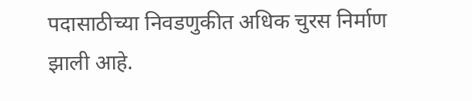पदासाठीच्या निवडणुकीत अधिक चुरस निर्माण झाली आहे.